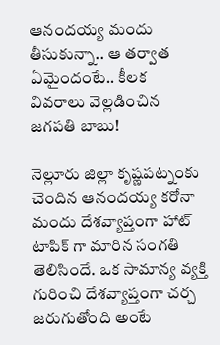ఆనందయ్య మందు తీసుకున్నా.. ఆ తర్వాత ఏమైందంటే.. కీలక వివరాలు వెల్లడించిన జగపతి బాబు!

నెల్లూరు జిల్లా కృష్ణపట్నంకు చెందిన ఆనందయ్య కరోనా మందు దేశవ్యాప్తంగా హాట్ టాపిక్ గా మారిన సంగతి తెలిసిందే. ఒక సామాన్య వ్యక్తి గురించి దేశవ్యాప్తంగా చర్చ జరుగుతోంది అంటే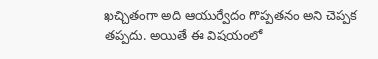ఖచ్చితంగా అది ఆయుర్వేదం గొప్పతనం అని చెప్పక తప్పదు. అయితే ఈ విషయంలో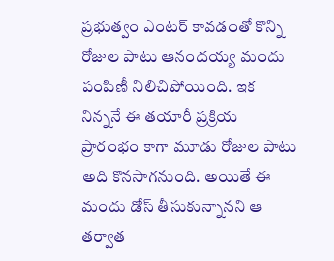ప్రభుత్వం ఎంటర్ కావడంతో కొన్ని రోజుల పాటు ఆనందయ్య మందు పంపిణీ నిలిచిపోయింది. ఇక నిన్ననే ఈ తయారీ ప్రక్రియ ప్రారంభం కాగా మూడు రోజుల పాటు అది కొనసాగనుంది. అయితే ఈ మందు డోస్ తీసుకున్నానని ఆ తర్వాత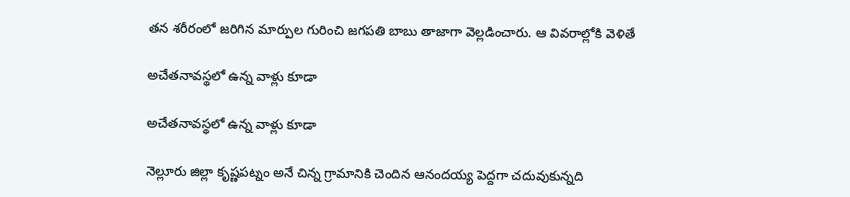తన శరీరంలో జరిగిన మార్పుల గురించి జగపతి బాబు తాజాగా వెల్లడించారు. ఆ వివరాల్లోకి వెళితే

అచేతనావస్థలో ఉన్న వాళ్లు కూడా

అచేతనావస్థలో ఉన్న వాళ్లు కూడా

నెల్లూరు జిల్లా కృష్ణపట్నం అనే చిన్న గ్రామానికి చెందిన ఆనందయ్య పెద్దగా చదువుకున్నది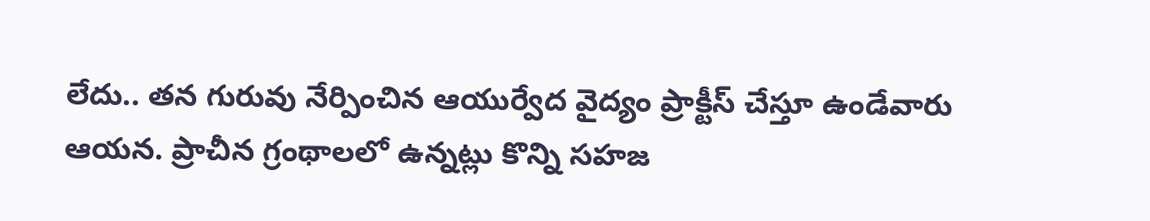లేదు.. తన గురువు నేర్పించిన ఆయుర్వేద వైద్యం ప్రాక్టీస్ చేస్తూ ఉండేవారు ఆయన. ప్రాచీన గ్రంథాలలో ఉన్నట్లు కొన్ని సహజ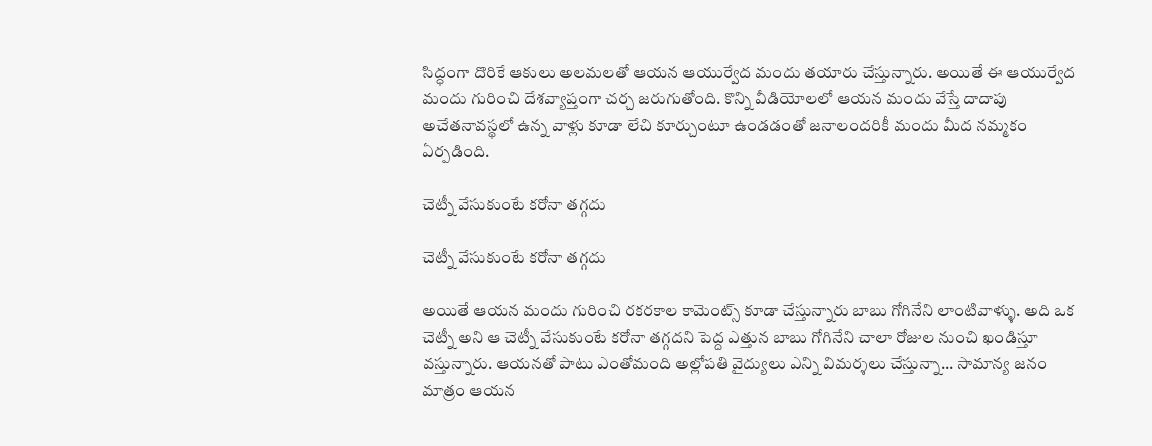సిద్ధంగా దొరికే ఆకులు అలమలతో ఆయన ఆయుర్వేద మందు తయారు చేస్తున్నారు. అయితే ఈ ఆయుర్వేద మందు గురించి దేశవ్యాప్తంగా చర్చ జరుగుతోంది. కొన్ని వీడియోలలో ఆయన మందు వేస్తే దాదాపు అచేతనావస్థలో ఉన్న వాళ్లు కూడా లేచి కూర్చుంటూ ఉండడంతో జనాలందరికీ మందు మీద నమ్మకం ఏర్పడింది.

చెట్నీ వేసుకుంటే కరోనా తగ్గదు

చెట్నీ వేసుకుంటే కరోనా తగ్గదు

అయితే ఆయన మందు గురించి రకరకాల కామెంట్స్ కూడా చేస్తున్నారు బాబు గోగినేని లాంటివాళ్ళు. అది ఒక చెట్నీ అని ఆ చెట్నీ వేసుకుంటే కరోనా తగ్గదని పెద్ద ఎత్తున బాబు గోగినేని చాలా రోజుల నుంచి ఖండిస్తూ వస్తున్నారు. ఆయనతో పాటు ఎంతోమంది అల్లోపతి వైద్యులు ఎన్ని విమర్శలు చేస్తున్నా... సామాన్య జనం మాత్రం ఆయన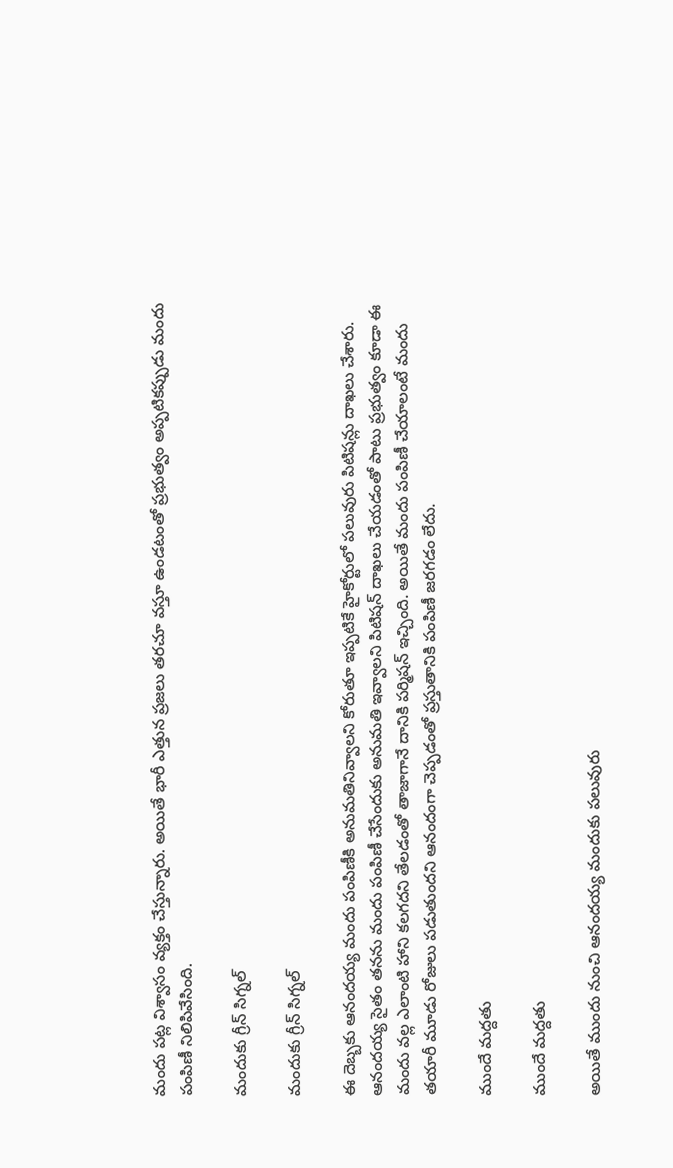మందు పట్ల విశ్వాసం వ్యక్తం చేస్తున్నారు. అయితే భారీ ఎత్తున ప్రజలు తరచూ వస్తూ ఉండటంతో ప్రభుత్వం అప్పటికప్పుడు మందు పంపిణీ నిలిపివేసింది.

మందుకు గ్రీన్ సిగ్నల్

మందుకు గ్రీన్ సిగ్నల్

ఈ దెబ్బకు ఆనందయ్య మందు పంపిణీకి అనుమతినివ్వాలని కోరుతూ ఇప్పటికే హైకోర్టులో పలువురు పిటిషన్లు దాఖలు చేశారు. ఆనందయ్య సైతం తనను మందు పంపిణీ చేసేందుకు అనుమతి ఇవ్వాలని పిటిషన్ దాఖలు చేయడంతో పాటు ప్రభుత్వం కూడా ఈ మందు వల్ల ఎలాంటి హాని కలగదని తేలడంతో తాజాగానే దానికి పర్మిషన్ ఇచ్చింది. అయితే మందు పంపిణీ చేయాలంటే మందు తయారీ మూడు రోజులు పడుతుందని ఆనందంగా చెప్పడంతో ప్రస్తుతానికి పంపిణీ జరగడం లేదు.

ముందే మద్దతు

ముందే మద్దతు

అయితే ముందు నుంచి ఆనందయ్య మందుకు పలువురు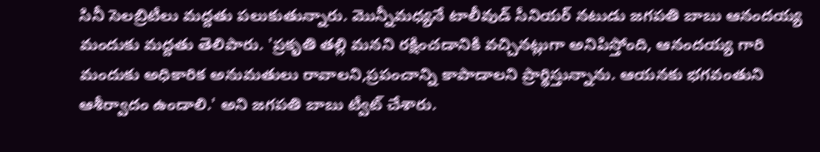సినీ సెలబ్రిటీలు మద్దతు పలుకుతున్నారు. మొన్నీమధ్యనే టాలీవుడ్ సీనియర్ నటుడు జగపతి బాబు ఆనందయ్య మందుకు మద్దతు తెలిపారు. 'ప్రకృతి తల్లి మనని రక్షించడానికి వచ్చినట్లుగా అనిపిస్తోంది, ఆనందయ్య గారి మందుకు అధికారిక అనుమతులు రావాలని,ప్రపంచాన్ని కాపాడాలని ప్రార్థిస్తున్నాను. ఆయనకు భగవంతుని ఆశీర్వాదం ఉండాలి.' అని జగపతి బాబు ట్వీట్ చేశారు.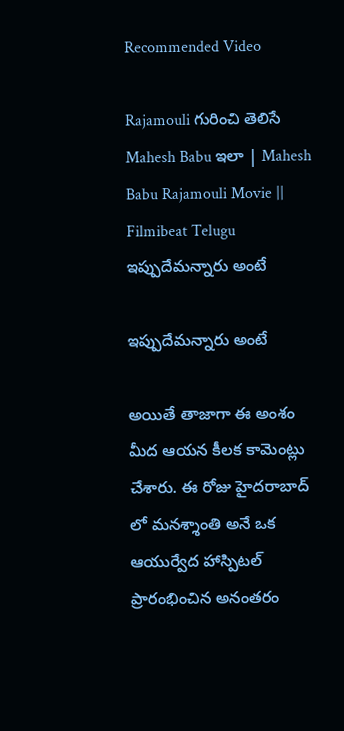Recommended Video

Rajamouli గురించి తెలిసే Mahesh Babu ఇలా | Mahesh Babu Rajamouli Movie || Filmibeat Telugu
ఇప్పుదేమన్నారు అంటే

ఇప్పుదేమన్నారు అంటే

అయితే తాజాగా ఈ అంశం మీద ఆయన కీలక కామెంట్లు చేశారు. ఈ రోజు హైదరాబాద్ లో మనశ్శాంతి అనే ఒక ఆయుర్వేద హాస్పిటల్ ప్రారంభించిన అనంతరం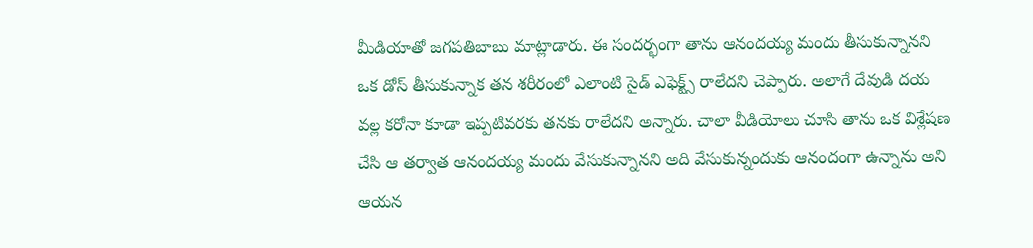మీడియాతో జగపతిబాబు మాట్లాడారు. ఈ సందర్భంగా తాను ఆనందయ్య మందు తీసుకున్నానని ఒక డోస్ తీసుకున్నాక తన శరీరంలో ఎలాంటి సైడ్ ఎఫెక్ట్స్ రాలేదని చెప్పారు. అలాగే దేవుడి దయ వల్ల కరోనా కూడా ఇప్పటివరకు తనకు రాలేదని అన్నారు. చాలా వీడియోలు చూసి తాను ఒక విశ్లేషణ చేసి ఆ తర్వాత ఆనందయ్య మందు వేసుకున్నానని అది వేసుకున్నందుకు ఆనందంగా ఉన్నాను అని ఆయన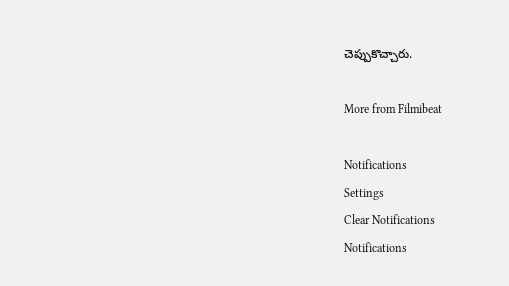చెప్పుకొచ్చారు.

More from Filmibeat

Notifications
Settings
Clear Notifications
Notifications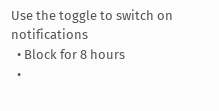Use the toggle to switch on notifications
  • Block for 8 hours
  •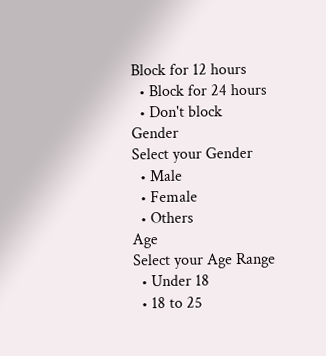Block for 12 hours
  • Block for 24 hours
  • Don't block
Gender
Select your Gender
  • Male
  • Female
  • Others
Age
Select your Age Range
  • Under 18
  • 18 to 25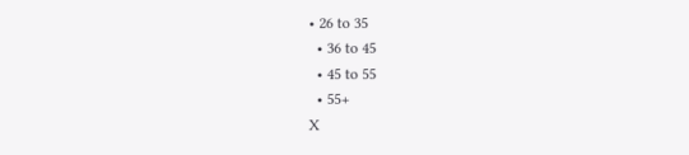• 26 to 35
  • 36 to 45
  • 45 to 55
  • 55+
X